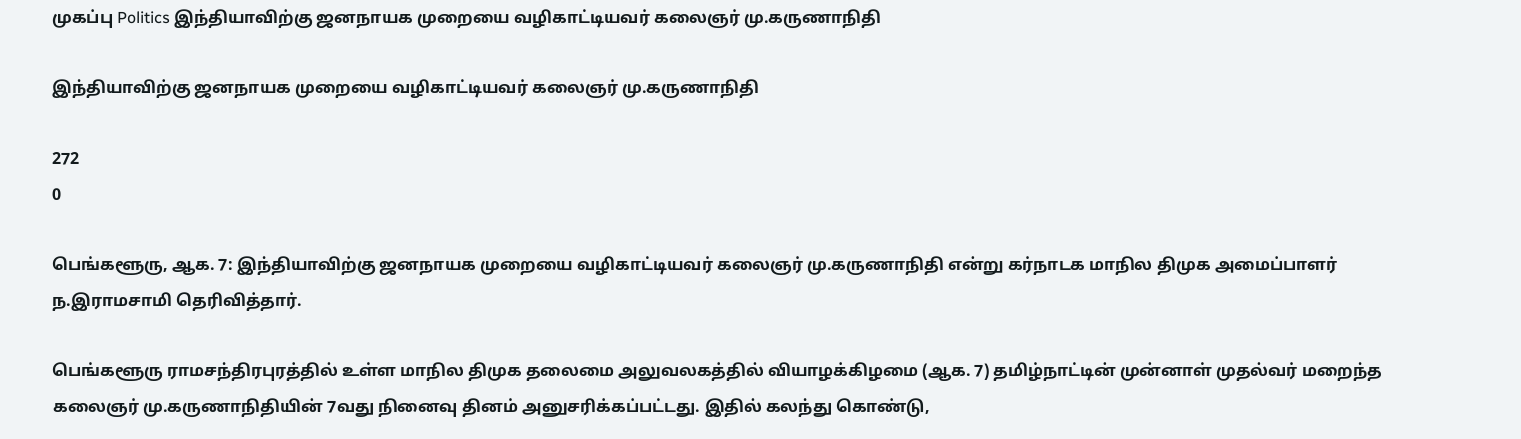முகப்பு Politics இந்தியாவிற்கு ஜனநாயக முறையை வழிகாட்டியவர் கலைஞர் மு.கருணாநிதி

இந்தியாவிற்கு ஜனநாயக முறையை வழிகாட்டியவர் கலைஞர் மு.கருணாநிதி

272
0

பெங்களூரு, ஆக. 7: இந்தியாவிற்கு ஜனநாயக முறையை வழிகாட்டியவர் கலைஞர் மு.கருணாநிதி என்று கர்நாடக மாநில திமுக அமைப்பாளர் ந.இராமசாமி தெரிவித்தார்.

பெங்களூரு ராமசந்திரபுரத்தில் உள்ள மாநில திமுக தலைமை அலுவலகத்தில் வியாழக்கிழமை (ஆக. 7) தமிழ்நாட்டின் முன்னாள் முதல்வர் மறைந்த கலைஞர் மு.கருணாநிதியின் 7வது நினைவு தினம் அனுசரிக்கப்பட்டது. இதில் கலந்து கொண்டு,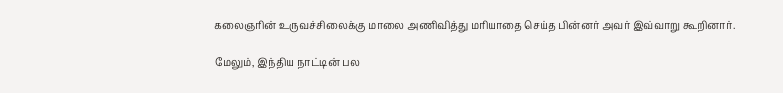கலைஞரின் உருவச்சிலைக்கு மாலை அணிவித்து மரியாதை செய்த பின்னர் அவர் இவ்வாறு கூறினார்.

மேலும், இந்திய நாட்டின் பல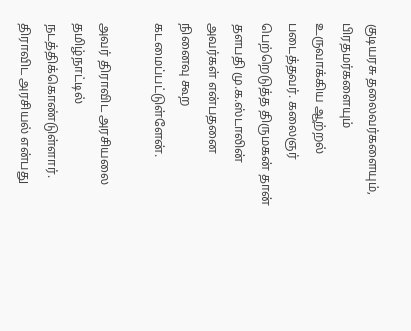குடியரசு தலைவர்களையும், பிரதமர்களையும் உருவாக்கிய ஆற்றல் படைத்தவர். கலைஞர் பெற்றெடுத்த திருமகன் தான் தளபதி மு.க.ஸ்டாலின் அவர்கள் என்பதனை நினைவு கூற கடமைப்பட்டுள்ளேன்.

அவர் திராவிட அரசியலை தமிழ்நாட்டில் நடத்திக்கொண்டுள்ளார். திராவிட அரசியல் என்பது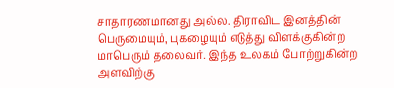சாதாரணமானது அல்ல. திராவிட இனத்தின் பெருமையும், புகழையும் எடுத்து விளக்குகின்ற மாபெரும் தலைவர். இந்த உலகம் போற்றுகின்ற அளவிற்கு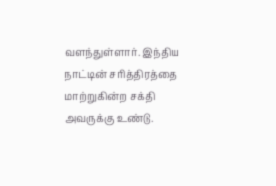வளந்துள்ளார். இந்திய நாட்டின் சரித்திரத்தை மாற்றுகின்ற சக்தி அவருக்கு உண்டு.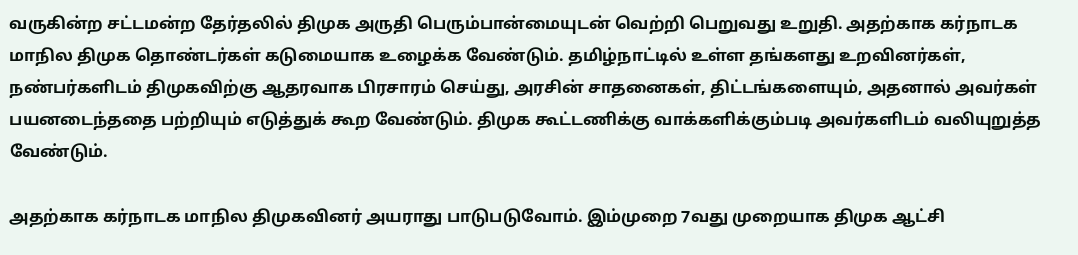வருகின்ற சட்டமன்ற தேர்தலில் திமுக அருதி பெரும்பான்மையுடன் வெற்றி பெறுவது உறுதி. அதற்காக கர்நாடக மாநில திமுக தொண்டர்கள் கடுமையாக உழைக்க வேண்டும். தமிழ்நாட்டில் உள்ள தங்களது உறவினர்கள், நண்பர்களிடம் திமுகவிற்கு ஆதரவாக பிரசாரம் செய்து, அரசின் சாதனைகள், திட்டங்களையும், அதனால் அவர்கள் பயனடைந்ததை பற்றியும் எடுத்துக் கூற வேண்டும். திமுக கூட்டணிக்கு வாக்களிக்கும்படி அவர்களிடம் வலியுறுத்த வேண்டும்.

அதற்காக கர்நாடக மாநில திமுகவினர் அயராது பாடுபடுவோம். இம்முறை 7வது முறையாக திமுக ஆட்சி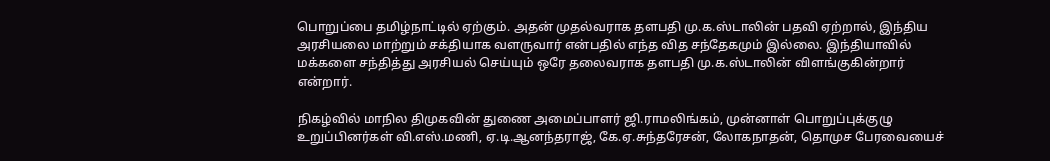பொறுப்பை தமிழ்நாட்டில் ஏற்கும். அதன் முதல்வராக தளபதி மு.க.ஸ்டாலின் பதவி ஏற்றால், இந்திய அரசியலை மாற்றும் சக்தியாக வளருவார் என்பதில் எந்த வித சந்தேகமும் இல்லை. இந்தியாவில் மக்களை சந்தித்து அரசியல் செய்யும் ஒரே தலைவராக தளபதி மு.க.ஸ்டாலின் விளங்குகின்றார் என்றார்.

நிகழ்வில் மாநில திமுகவின் துணை அமைப்பாளர் ஜி.ராமலிங்கம், முன்னாள் பொறுப்புக்குழு உறுப்பினர்கள் வி.எஸ்.மணி, ஏ.டி.ஆனந்தராஜ், கே.ஏ.சுந்தரேசன், லோகநாதன், தொமுச பேரவையைச்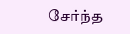சேர்ந்த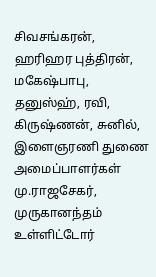சிவசங்கரன், ஹரிஹர புத்திரன், மகேஷ்பாபு, தனுஸ்ஹ், ரவி, கிருஷ்ணன், சுனில், இளைஞரணி துணை அமைப்பாளர்கள் மு.ராஜசேகர், முருகானந்தம் உள்ளிட்டோர்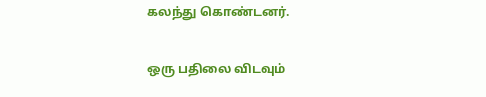கலந்து கொண்டனர்.

ஒரு பதிலை விடவும்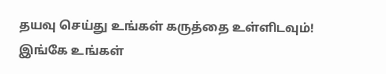தயவு செய்து உங்கள் கருத்தை உள்ளிடவும்!
இங்கே உங்கள்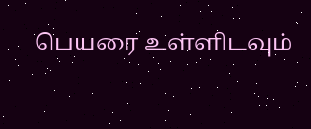பெயரை உள்ளிடவும்